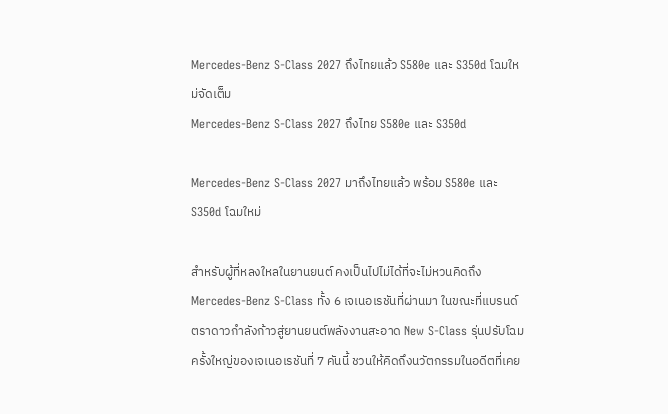Mercedes-Benz S-Class 2027 ถึงไทยแล้ว S580e และ S350d โฉมใหม่จัดเต็ม
Mercedes-Benz S-Class 2027 ถึงไทย S580e และ S350d

Mercedes-Benz S-Class 2027 มาถึงไทยแล้ว พร้อม S580e และ S350d โฉมใหม่

สำหรับผู้ที่หลงใหลในยานยนต์ คงเป็นไปไม่ได้ที่จะไม่หวนคิดถึง Mercedes-Benz S-Class ทั้ง 6 เจเนอเรชันที่ผ่านมา ในขณะที่แบรนด์ตราดาวกำลังก้าวสู่ยานยนต์พลังงานสะอาด New S-Class รุ่นปรับโฉมครั้งใหญ่ของเจเนอเรชันที่ 7 คันนี้ ชวนให้คิดถึงนวัตกรรมในอดีตที่เคย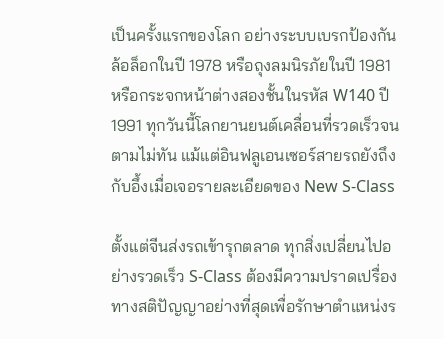เป็นครั้งแรกของโลก อย่างระบบเบรกป้องกันล้อล็อกในปี 1978 หรือถุงลมนิรภัยในปี 1981 หรือกระจกหน้าต่างสองชั้นในรหัส W140 ปี 1991 ทุกวันนี้โลกยานยนต์เคลื่อนที่รวดเร็วจนตามไม่ทัน แม้แต่อินฟลูเอนเซอร์สายรถยังถึงกับอึ้งเมื่อเจอรายละเอียดของ New S-Class

ตั้งแต่จีนส่งรถเข้ารุกตลาด ทุกสิ่งเปลี่ยนไปอย่างรวดเร็ว S-Class ต้องมีความปราดเปรื่องทางสติปัญญาอย่างที่สุดเพื่อรักษาตำแหน่งร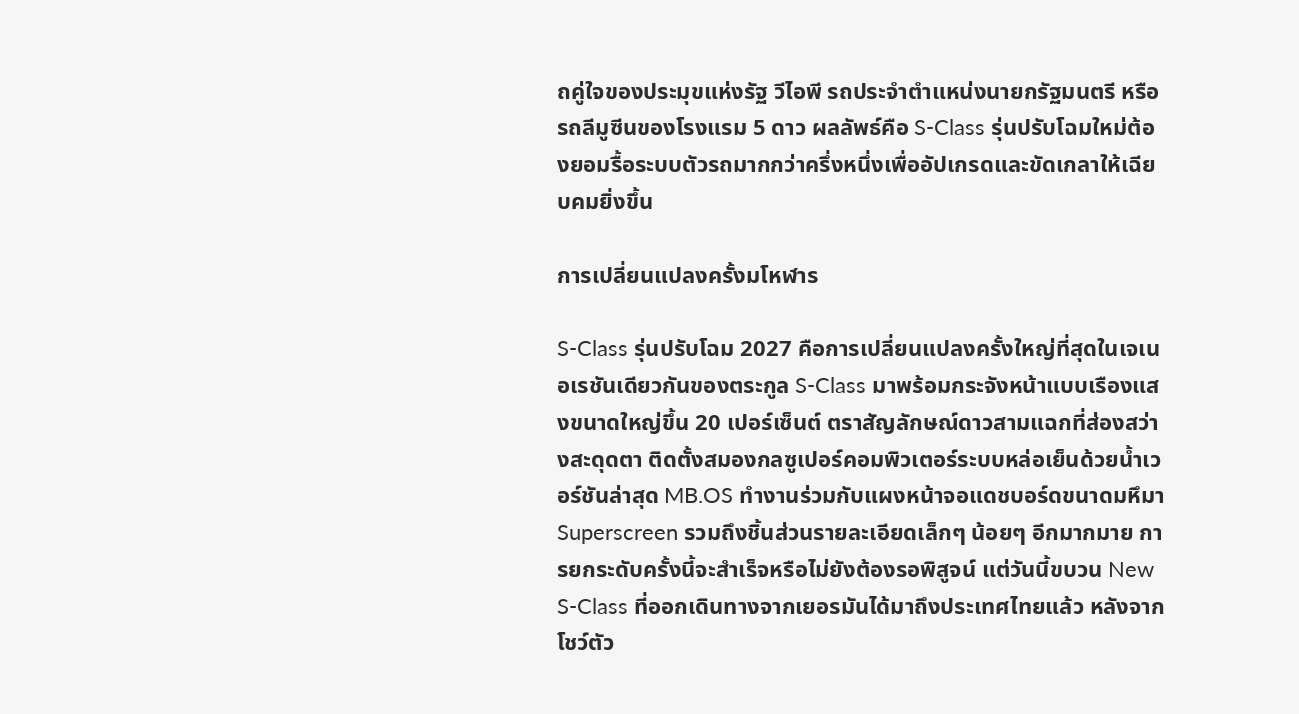ถคู่ใจของประมุขแห่งรัฐ วีไอพี รถประจำตำแหน่งนายกรัฐมนตรี หรือรถลีมูซีนของโรงแรม 5 ดาว ผลลัพธ์คือ S-Class รุ่นปรับโฉมใหม่ต้องยอมรื้อระบบตัวรถมากกว่าครึ่งหนึ่งเพื่ออัปเกรดและขัดเกลาให้เฉียบคมยิ่งขึ้น

การเปลี่ยนแปลงครั้งมโหฬาร

S-Class รุ่นปรับโฉม 2027 คือการเปลี่ยนแปลงครั้งใหญ่ที่สุดในเจเนอเรชันเดียวกันของตระกูล S-Class มาพร้อมกระจังหน้าแบบเรืองแสงขนาดใหญ่ขึ้น 20 เปอร์เซ็นต์ ตราสัญลักษณ์ดาวสามแฉกที่ส่องสว่างสะดุดตา ติดตั้งสมองกลซูเปอร์คอมพิวเตอร์ระบบหล่อเย็นด้วยน้ำเวอร์ชันล่าสุด MB.OS ทำงานร่วมกับแผงหน้าจอแดชบอร์ดขนาดมหึมา Superscreen รวมถึงชิ้นส่วนรายละเอียดเล็กๆ น้อยๆ อีกมากมาย การยกระดับครั้งนี้จะสำเร็จหรือไม่ยังต้องรอพิสูจน์ แต่วันนี้ขบวน New S-Class ที่ออกเดินทางจากเยอรมันได้มาถึงประเทศไทยแล้ว หลังจากโชว์ตัว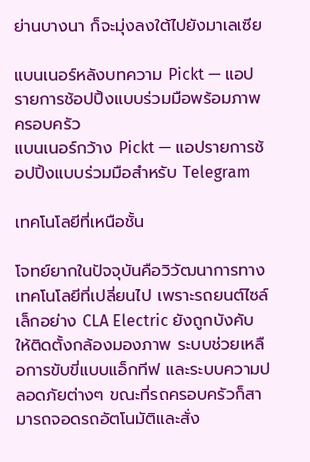ย่านบางนา ก็จะมุ่งลงใต้ไปยังมาเลเซีย

แบนเนอร์หลังบทความ Pickt — แอปรายการช้อปปิ้งแบบร่วมมือพร้อมภาพครอบครัว
แบนเนอร์กว้าง Pickt — แอปรายการช้อปปิ้งแบบร่วมมือสำหรับ Telegram

เทคโนโลยีที่เหนือชั้น

โจทย์ยากในปัจจุบันคือวิวัฒนาการทางเทคโนโลยีที่เปลี่ยนไป เพราะรถยนต์ไซล์เล็กอย่าง CLA Electric ยังถูกบังคับให้ติดตั้งกล้องมองภาพ ระบบช่วยเหลือการขับขี่แบบแอ็กทีฟ และระบบความปลอดภัยต่างๆ ขณะที่รถครอบครัวก็สามารถจอดรถอัตโนมัติและสั่ง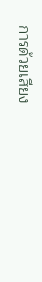การด้วยเสียง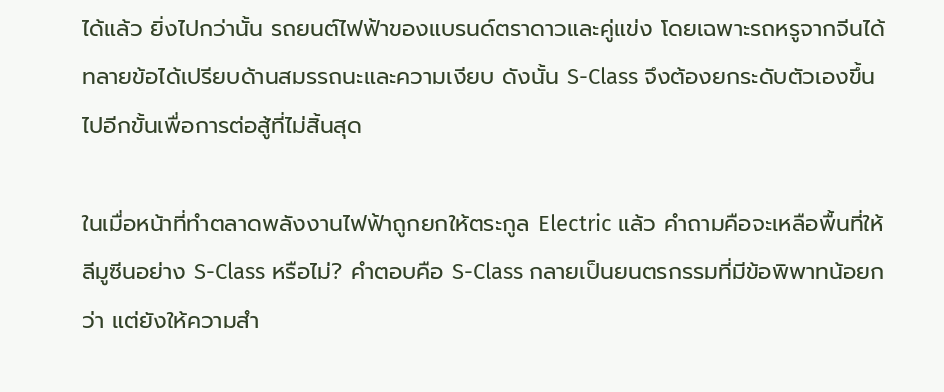ได้แล้ว ยิ่งไปกว่านั้น รถยนต์ไฟฟ้าของแบรนด์ตราดาวและคู่แข่ง โดยเฉพาะรถหรูจากจีนได้ทลายข้อได้เปรียบด้านสมรรถนะและความเงียบ ดังนั้น S-Class จึงต้องยกระดับตัวเองขึ้นไปอีกขั้นเพื่อการต่อสู้ที่ไม่สิ้นสุด

ในเมื่อหน้าที่ทำตลาดพลังงานไฟฟ้าถูกยกให้ตระกูล Electric แล้ว คำถามคือจะเหลือพื้นที่ให้ลีมูซีนอย่าง S-Class หรือไม่? คำตอบคือ S-Class กลายเป็นยนตรกรรมที่มีข้อพิพาทน้อยกว่า แต่ยังให้ความสำ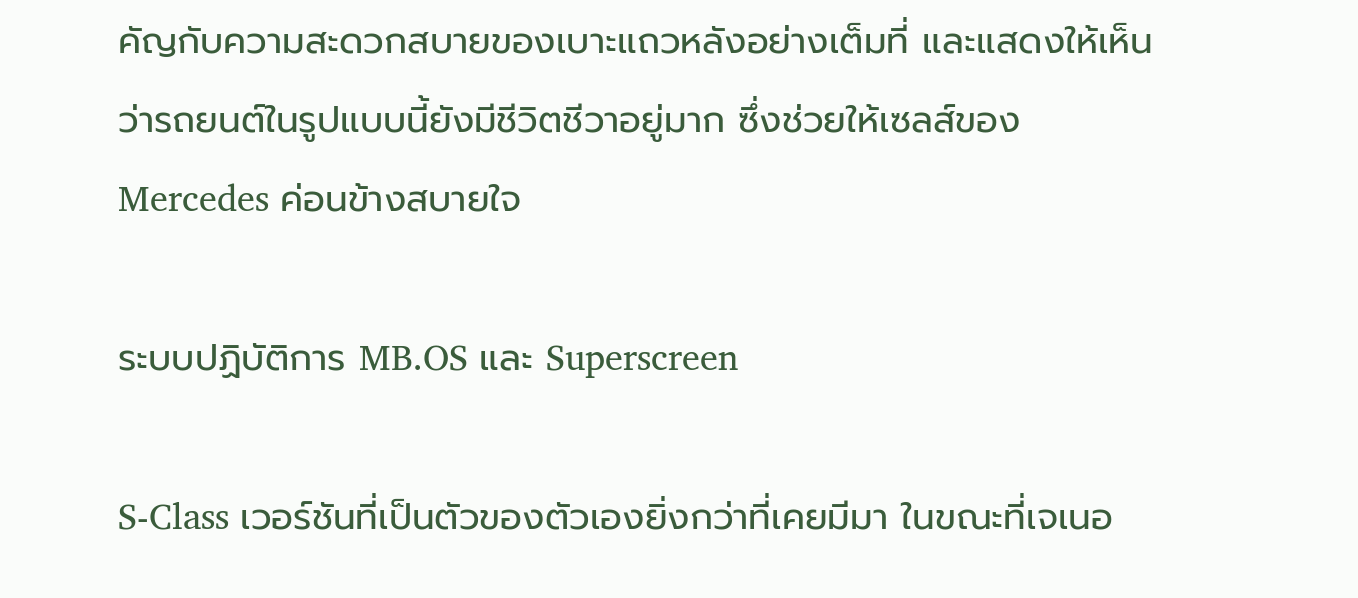คัญกับความสะดวกสบายของเบาะแถวหลังอย่างเต็มที่ และแสดงให้เห็นว่ารถยนต์ในรูปแบบนี้ยังมีชีวิตชีวาอยู่มาก ซึ่งช่วยให้เซลส์ของ Mercedes ค่อนข้างสบายใจ

ระบบปฏิบัติการ MB.OS และ Superscreen

S-Class เวอร์ชันที่เป็นตัวของตัวเองยิ่งกว่าที่เคยมีมา ในขณะที่เจเนอ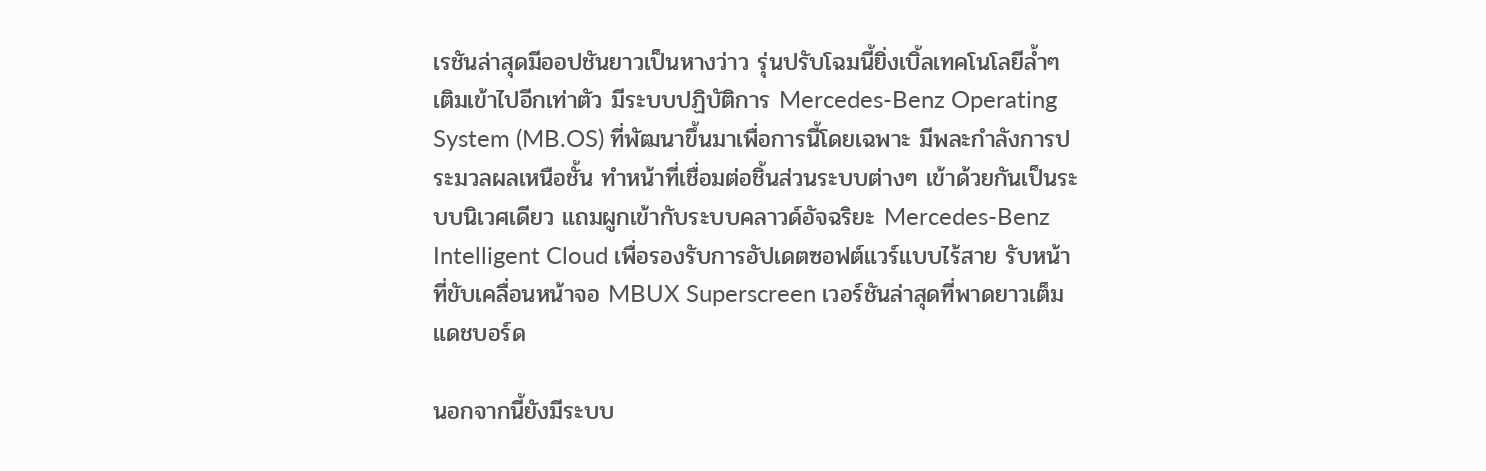เรชันล่าสุดมีออปชันยาวเป็นหางว่าว รุ่นปรับโฉมนี้ยิ่งเบิ้ลเทคโนโลยีล้ำๆ เติมเข้าไปอีกเท่าตัว มีระบบปฏิบัติการ Mercedes-Benz Operating System (MB.OS) ที่พัฒนาขึ้นมาเพื่อการนี้โดยเฉพาะ มีพละกำลังการประมวลผลเหนือชั้น ทำหน้าที่เชื่อมต่อชิ้นส่วนระบบต่างๆ เข้าด้วยกันเป็นระบบนิเวศเดียว แถมผูกเข้ากับระบบคลาวด์อัจฉริยะ Mercedes-Benz Intelligent Cloud เพื่อรองรับการอัปเดตซอฟต์แวร์แบบไร้สาย รับหน้าที่ขับเคลื่อนหน้าจอ MBUX Superscreen เวอร์ชันล่าสุดที่พาดยาวเต็มแดชบอร์ด

นอกจากนี้ยังมีระบบ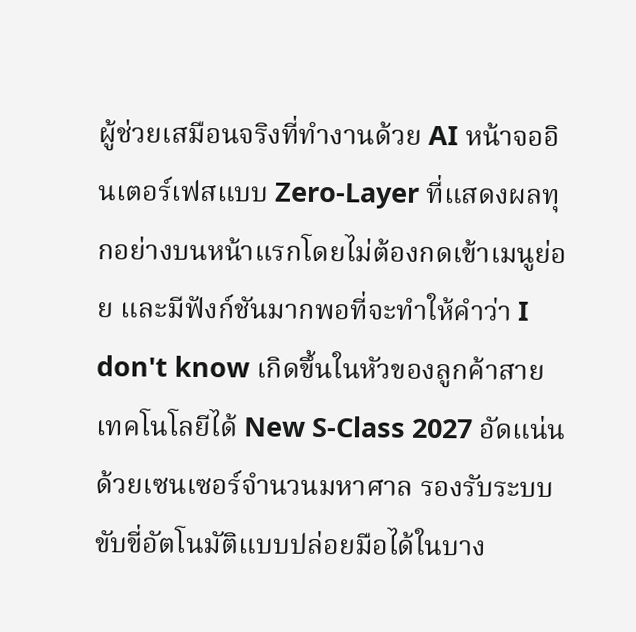ผู้ช่วยเสมือนจริงที่ทำงานด้วย AI หน้าจออินเตอร์เฟสแบบ Zero-Layer ที่แสดงผลทุกอย่างบนหน้าแรกโดยไม่ต้องกดเข้าเมนูย่อย และมีฟังก์ชันมากพอที่จะทำให้คำว่า I don't know เกิดขึ้นในหัวของลูกค้าสายเทคโนโลยีได้ New S-Class 2027 อัดแน่นด้วยเซนเซอร์จำนวนมหาศาล รองรับระบบขับขี่อัตโนมัติแบบปล่อยมือได้ในบาง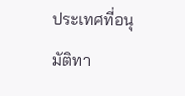ประเทศที่อนุมัติทา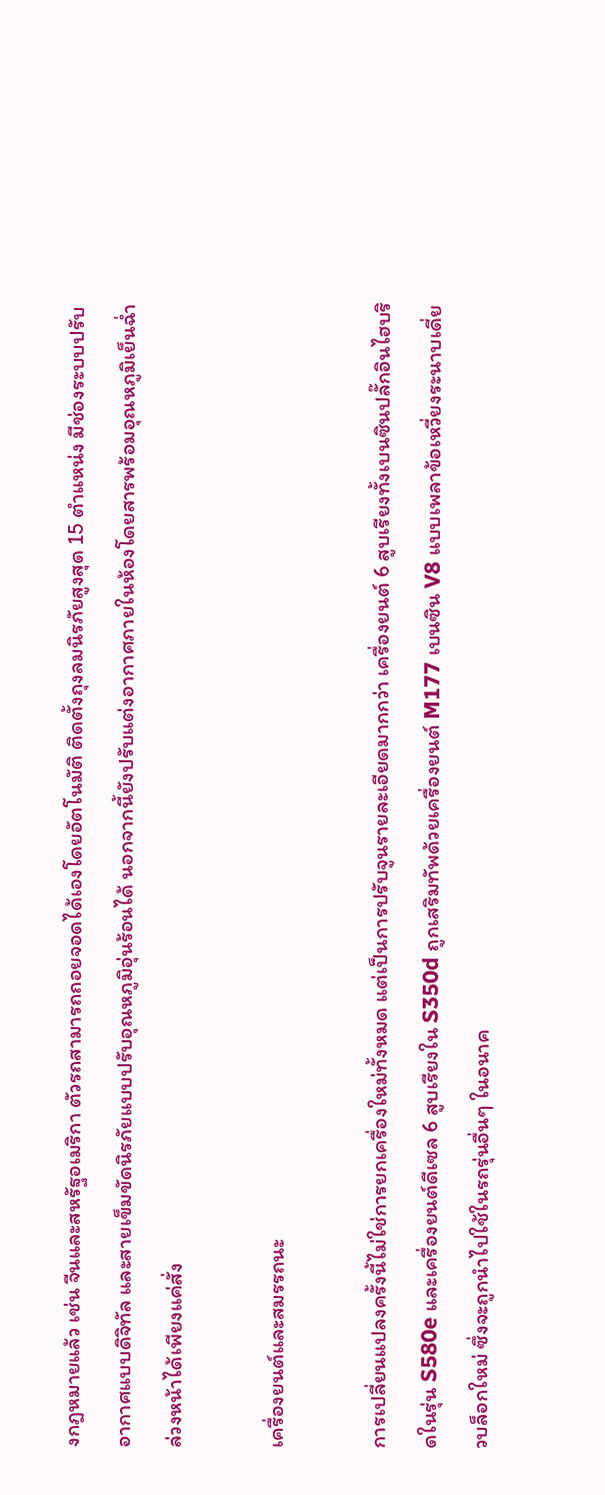งกฎหมายแล้ว เช่น จีนและสหรัฐอเมริกา ตัวรถสามารถถอยจอดได้เองโดยอัตโนมัติ ติดตั้งถุงลมนิรภัยสูงสุด 15 ตำแหน่ง มีช่องระบบปรับอากาศแบบดิจิทัล และสายเข็มขัดนิรภัยแบบปรับอุณหภูมิอุ่นร้อนได้ นอกจากนี้ยังปรับแต่งอากาศภายในห้องโดยสารพร้อมอุณหภูมิเย็นฉ่ำล่วงหน้าได้เพียงแค่สั่ง

เครื่องยนต์และสมรรถนะ

การเปลี่ยนแปลงครั้งนี้ไม่ใช่การยกเครื่องใหม่ทั้งหมด แต่เป็นการปรับจูนรายละเอียดมากกว่า เครื่องยนต์ 6 สูบเรียงทั้งเบนซินปลั๊กอินไฮบริดในรุ่น S580e และเครื่องยนต์ดีเซล 6 สูบเรียงใน S350d ถูกเสริมทัพด้วยเครื่องยนต์ M177 เบนซิน V8 แบบเพลาข้อเหวี่ยงระนาบเดี่ยวบล็อกใหม่ ซึ่งจะถูกนำไปใช้ในรถรุ่นอื่นๆ ในอนาค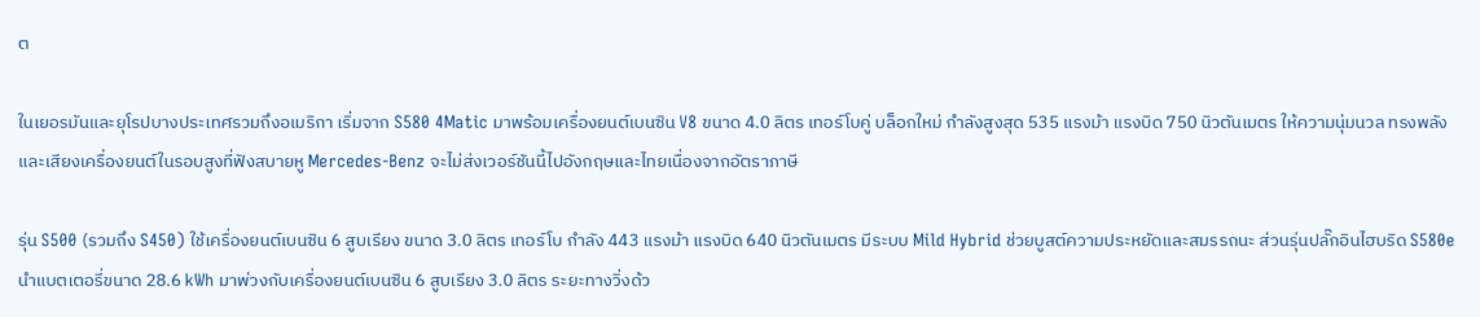ต

ในเยอรมันและยุโรปบางประเทศรวมถึงอเมริกา เริ่มจาก S580 4Matic มาพร้อมเครื่องยนต์เบนซิน V8 ขนาด 4.0 ลิตร เทอร์โบคู่ บล็อกใหม่ กำลังสูงสุด 535 แรงม้า แรงบิด 750 นิวตันเมตร ให้ความนุ่มนวล ทรงพลัง และเสียงเครื่องยนต์ในรอบสูงที่ฟังสบายหู Mercedes-Benz จะไม่ส่งเวอร์ชันนี้ไปอังกฤษและไทยเนื่องจากอัตราภาษี

รุ่น S500 (รวมถึง S450) ใช้เครื่องยนต์เบนซิน 6 สูบเรียง ขนาด 3.0 ลิตร เทอร์โบ กำลัง 443 แรงม้า แรงบิด 640 นิวตันเมตร มีระบบ Mild Hybrid ช่วยบูสต์ความประหยัดและสมรรถนะ ส่วนรุ่นปลั๊กอินไฮบริด S580e นำแบตเตอรี่ขนาด 28.6 kWh มาพ่วงกับเครื่องยนต์เบนซิน 6 สูบเรียง 3.0 ลิตร ระยะทางวิ่งด้ว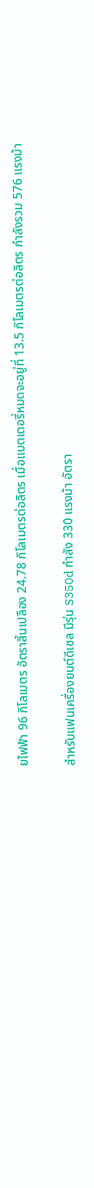ยไฟฟ้า 96 กิโลเมตร อัตราสิ้นเปลือง 24.78 กิโลเมตรต่อลิตร เมื่อแบตเตอรี่หมดจะอยู่ที่ 13.5 กิโลเมตรต่อลิตร กำลังรวม 576 แรงม้า

สำหรับแฟนเครื่องยนต์ดีเซล มีรุ่น S350d กำลัง 330 แรงม้า อัตรา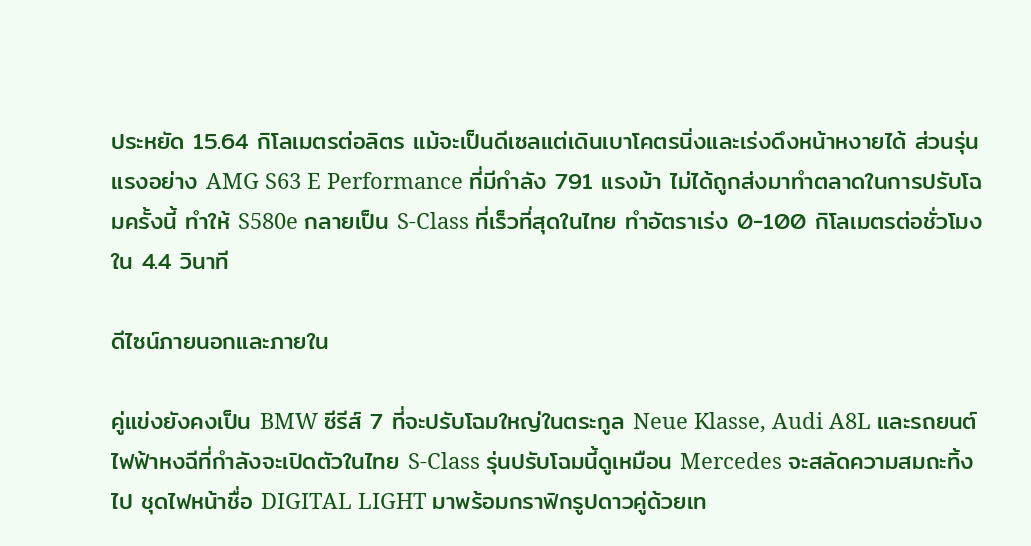ประหยัด 15.64 กิโลเมตรต่อลิตร แม้จะเป็นดีเซลแต่เดินเบาโคตรนิ่งและเร่งดึงหน้าหงายได้ ส่วนรุ่นแรงอย่าง AMG S63 E Performance ที่มีกำลัง 791 แรงม้า ไม่ได้ถูกส่งมาทำตลาดในการปรับโฉมครั้งนี้ ทำให้ S580e กลายเป็น S-Class ที่เร็วที่สุดในไทย ทำอัตราเร่ง 0-100 กิโลเมตรต่อชั่วโมงใน 4.4 วินาที

ดีไซน์ภายนอกและภายใน

คู่แข่งยังคงเป็น BMW ซีรีส์ 7 ที่จะปรับโฉมใหญ่ในตระกูล Neue Klasse, Audi A8L และรถยนต์ไฟฟ้าหงฉีที่กำลังจะเปิดตัวในไทย S-Class รุ่นปรับโฉมนี้ดูเหมือน Mercedes จะสลัดความสมถะทิ้งไป ชุดไฟหน้าชื่อ DIGITAL LIGHT มาพร้อมกราฟิกรูปดาวคู่ด้วยเท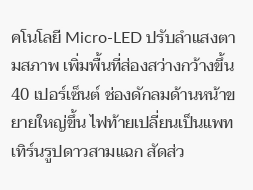คโนโลยี Micro-LED ปรับลำแสงตามสภาพ เพิ่มพื้นที่ส่องสว่างกว้างขึ้น 40 เปอร์เซ็นต์ ช่องดักลมด้านหน้าขยายใหญ่ขึ้น ไฟท้ายเปลี่ยนเป็นแพทเทิร์นรูปดาวสามแฉก สัดส่ว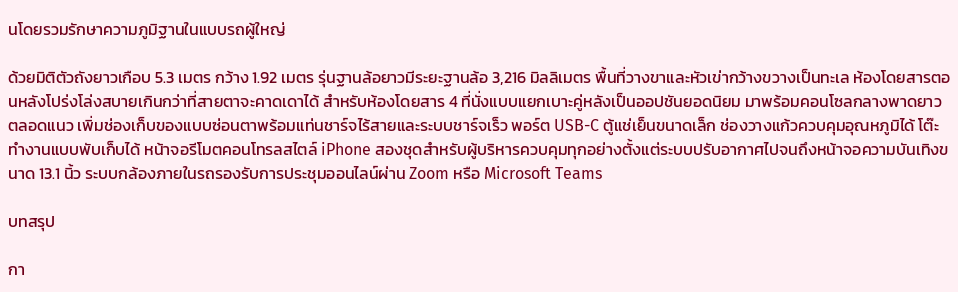นโดยรวมรักษาความภูมิฐานในแบบรถผู้ใหญ่

ด้วยมิติตัวถังยาวเกือบ 5.3 เมตร กว้าง 1.92 เมตร รุ่นฐานล้อยาวมีระยะฐานล้อ 3,216 มิลลิเมตร พื้นที่วางขาและหัวเข่ากว้างขวางเป็นทะเล ห้องโดยสารตอนหลังโปร่งโล่งสบายเกินกว่าที่สายตาจะคาดเดาได้ สำหรับห้องโดยสาร 4 ที่นั่งแบบแยกเบาะคู่หลังเป็นออปชันยอดนิยม มาพร้อมคอนโซลกลางพาดยาวตลอดแนว เพิ่มช่องเก็บของแบบซ่อนตาพร้อมแท่นชาร์จไร้สายและระบบชาร์จเร็ว พอร์ต USB-C ตู้แช่เย็นขนาดเล็ก ช่องวางแก้วควบคุมอุณหภูมิได้ โต๊ะทำงานแบบพับเก็บได้ หน้าจอรีโมตคอนโทรลสไตล์ iPhone สองชุดสำหรับผู้บริหารควบคุมทุกอย่างตั้งแต่ระบบปรับอากาศไปจนถึงหน้าจอความบันเทิงขนาด 13.1 นิ้ว ระบบกล้องภายในรถรองรับการประชุมออนไลน์ผ่าน Zoom หรือ Microsoft Teams

บทสรุป

กา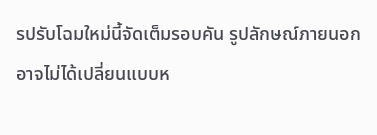รปรับโฉมใหม่นี้จัดเต็มรอบคัน รูปลักษณ์ภายนอกอาจไม่ได้เปลี่ยนแบบห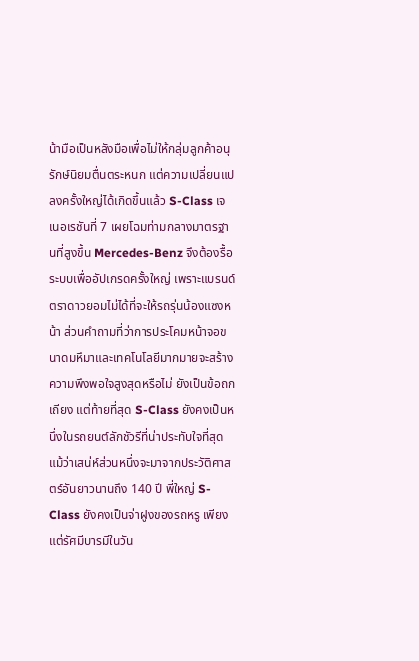น้ามือเป็นหลังมือเพื่อไม่ให้กลุ่มลูกค้าอนุรักษ์นิยมตื่นตระหนก แต่ความเปลี่ยนแปลงครั้งใหญ่ได้เกิดขึ้นแล้ว S-Class เจเนอเรชันที่ 7 เผยโฉมท่ามกลางมาตรฐานที่สูงขึ้น Mercedes-Benz จึงต้องรื้อระบบเพื่ออัปเกรดครั้งใหญ่ เพราะแบรนด์ตราดาวยอมไม่ได้ที่จะให้รถรุ่นน้องแซงหน้า ส่วนคำถามที่ว่าการประโคมหน้าจอขนาดมหึมาและเทคโนโลยีมากมายจะสร้างความพึงพอใจสูงสุดหรือไม่ ยังเป็นข้อถกเถียง แต่ท้ายที่สุด S-Class ยังคงเป็นหนึ่งในรถยนต์ลักชัวรีที่น่าประทับใจที่สุด แม้ว่าเสน่ห์ส่วนหนึ่งจะมาจากประวัติศาสตร์อันยาวนานถึง 140 ปี พี่ใหญ่ S-Class ยังคงเป็นจ่าฝูงของรถหรู เพียงแต่รัศมีบารมีในวัน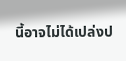นี้อาจไม่ได้เปล่งป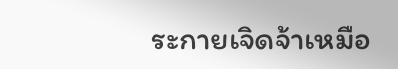ระกายเจิดจ้าเหมือ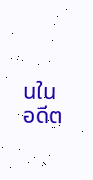นในอดีต